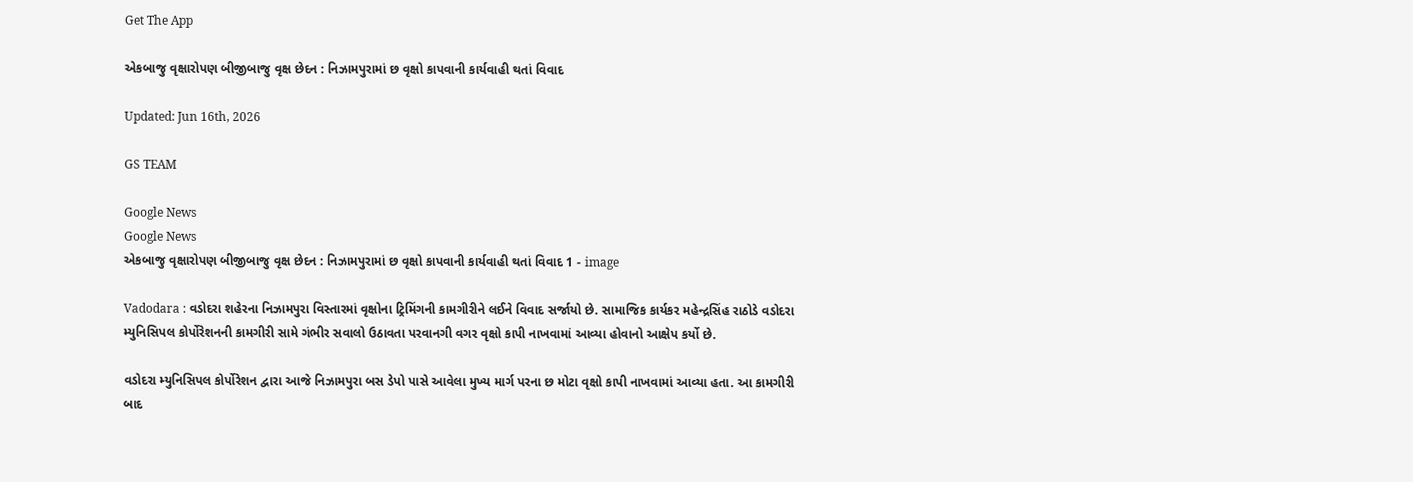Get The App

એકબાજુ વૃક્ષારોપણ બીજીબાજુ વૃક્ષ છેદન : નિઝામપુરામાં છ વૃક્ષો કાપવાની કાર્યવાહી થતાં વિવાદ

Updated: Jun 16th, 2026

GS TEAM

Google News
Google News
એકબાજુ વૃક્ષારોપણ બીજીબાજુ વૃક્ષ છેદન : નિઝામપુરામાં છ વૃક્ષો કાપવાની કાર્યવાહી થતાં વિવાદ 1 - image

Vadodara : વડોદરા શહેરના નિઝામપુરા વિસ્તારમાં વૃક્ષોના ટ્રિમિંગની કામગીરીને લઈને વિવાદ સર્જાયો છે. સામાજિક કાર્યકર મહેન્દ્રસિંહ રાઠોડે વડોદરા મ્યુનિસિપલ કોર્પોરેશનની કામગીરી સામે ગંભીર સવાલો ઉઠાવતા પરવાનગી વગર વૃક્ષો કાપી નાખવામાં આવ્યા હોવાનો આક્ષેપ કર્યો છે.

વડોદરા મ્યુનિસિપલ કોર્પોરેશન દ્વારા આજે નિઝામપુરા બસ ડેપો પાસે આવેલા મુખ્ય માર્ગ પરના છ મોટા વૃક્ષો કાપી નાખવામાં આવ્યા હતા. આ કામગીરી બાદ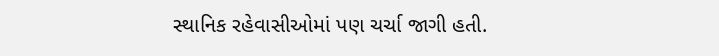સ્થાનિક રહેવાસીઓમાં પણ ચર્ચા જાગી હતી.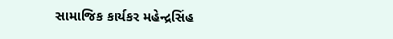સામાજિક કાર્યકર મહેન્દ્રસિંહ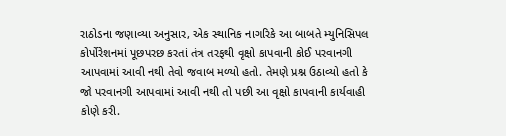રાઠોડના જણાવ્યા અનુસાર, એક સ્થાનિક નાગરિકે આ બાબતે મ્યુનિસિપલ કોર્પોરેશનમાં પૂછપરછ કરતાં તંત્ર તરફથી વૃક્ષો કાપવાની કોઈ પરવાનગી આપવામાં આવી નથી તેવો જવાબ મળ્યો હતો. તેમણે પ્રશ્ન ઉઠાવ્યો હતો કે જો પરવાનગી આપવામાં આવી નથી તો પછી આ વૃક્ષો કાપવાની કાર્યવાહી કોણે કરી.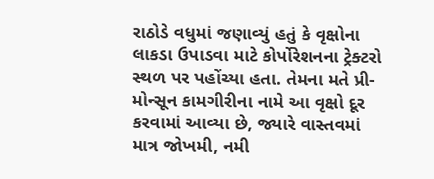રાઠોડે વધુમાં જણાવ્યું હતું કે વૃક્ષોના લાકડા ઉપાડવા માટે કોર્પોરેશનના ટ્રેક્ટરો સ્થળ પર પહોંચ્યા હતા. તેમના મતે પ્રી-મોન્સૂન કામગીરીના નામે આ વૃક્ષો દૂર કરવામાં આવ્યા છે, જ્યારે વાસ્તવમાં માત્ર જોખમી, નમી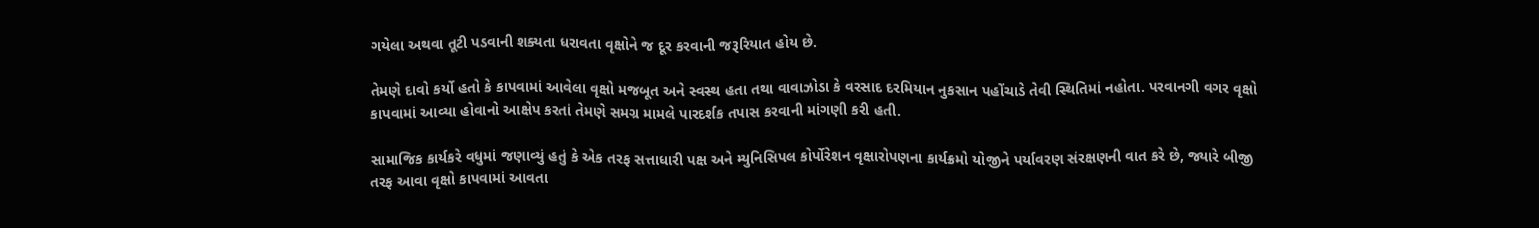ગયેલા અથવા તૂટી પડવાની શક્યતા ધરાવતા વૃક્ષોને જ દૂર કરવાની જરૂરિયાત હોય છે.

તેમણે દાવો કર્યો હતો કે કાપવામાં આવેલા વૃક્ષો મજબૂત અને સ્વસ્થ હતા તથા વાવાઝોડા કે વરસાદ દરમિયાન નુકસાન પહોંચાડે તેવી સ્થિતિમાં નહોતા. પરવાનગી વગર વૃક્ષો કાપવામાં આવ્યા હોવાનો આક્ષેપ કરતાં તેમણે સમગ્ર મામલે પારદર્શક તપાસ કરવાની માંગણી કરી હતી.

સામાજિક કાર્યકરે વધુમાં જણાવ્યું હતું કે એક તરફ સત્તાધારી પક્ષ અને મ્યુનિસિપલ કોર્પોરેશન વૃક્ષારોપણના કાર્યક્રમો યોજીને પર્યાવરણ સંરક્ષણની વાત કરે છે, જ્યારે બીજી તરફ આવા વૃક્ષો કાપવામાં આવતા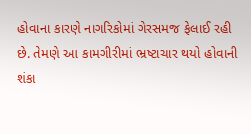હોવાના કારણે નાગરિકોમાં ગેરસમજ ફેલાઈ રહી છે. તેમણે આ કામગીરીમાં ભ્રષ્ટાચાર થયો હોવાની શંકા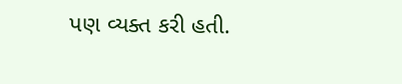પણ વ્યક્ત કરી હતી.